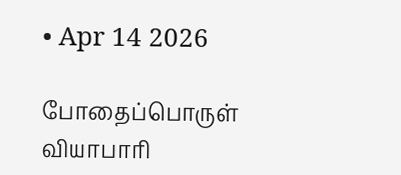• Apr 14 2026

போதைப்பொருள் வியாபாரி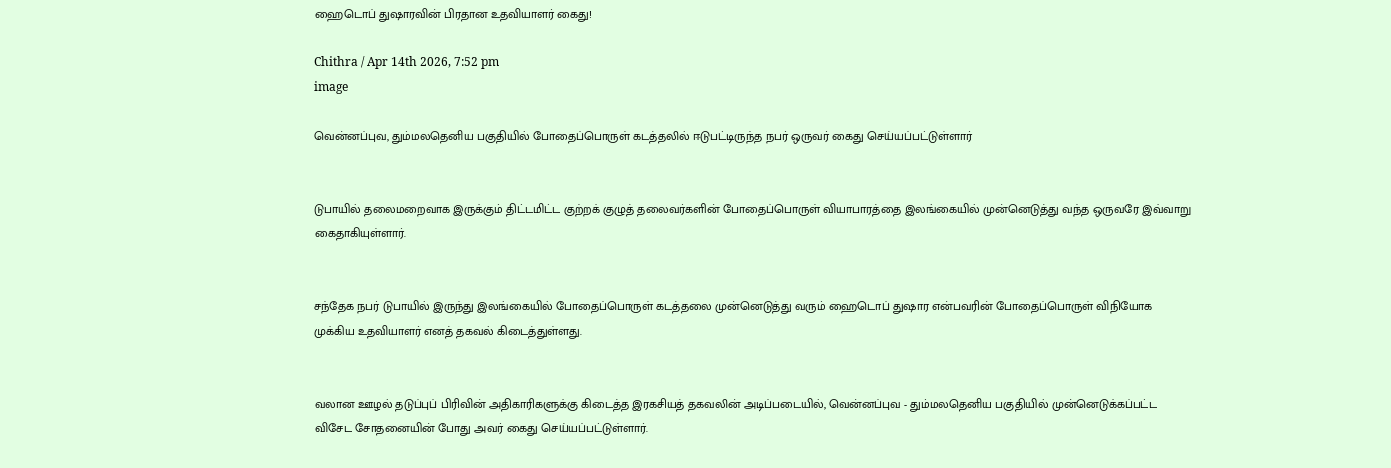ஹைடொப் துஷாரவின் பிரதான உதவியாளர் கைது!

Chithra / Apr 14th 2026, 7:52 pm
image

வென்னப்புவ, தும்மலதெனிய பகுதியில் போதைப்பொருள் கடத்தலில் ஈடுபட்டிருந்த நபர் ஒருவர் கைது செய்யப்பட்டுள்ளார்


டுபாயில் தலைமறைவாக இருக்கும் திட்டமிட்ட குற்றக் குழுத் தலைவர்களின் போதைப்பொருள் வியாபாரத்தை இலங்கையில் முன்னெடுத்து வந்த ஒருவரே இவ்வாறு கைதாகியுள்ளார்.


சந்தேக நபர் டுபாயில் இருந்து இலங்கையில் போதைப்பொருள் கடத்தலை முன்னெடுத்து வரும் ஹைடொப் துஷார என்பவரின் போதைப்பொருள் விநியோக முக்கிய உதவியாளர் எனத் தகவல் கிடைத்துள்ளது.


வலான ஊழல் தடுப்புப் பிரிவின் அதிகாரிகளுக்கு கிடைத்த இரகசியத் தகவலின் அடிப்படையில், வென்னப்புவ - தும்மலதெனிய பகுதியில் முன்னெடுக்கப்பட்ட விசேட சோதனையின் போது அவர் கைது செய்யப்பட்டுள்ளார்.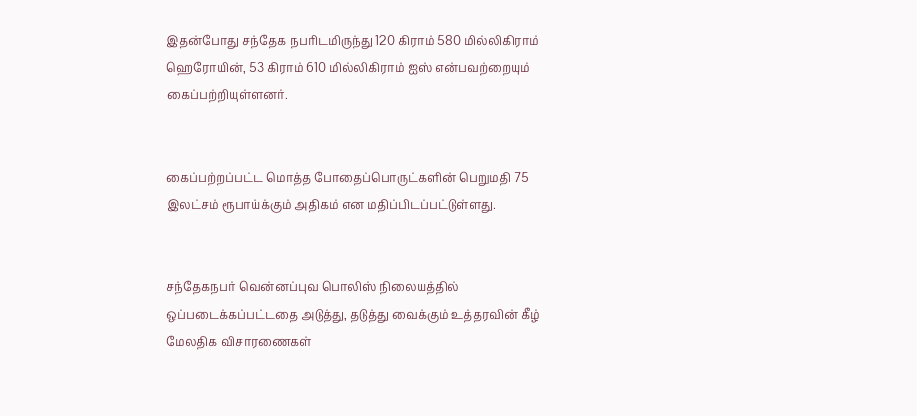இதன்போது சந்தேக நபரிடமிருந்து 120 கிராம் 580 மில்லிகிராம் ஹெரோயின், 53 கிராம் 610 மில்லிகிராம் ஐஸ் என்பவற்றையும் கைப்பற்றியுள்ளனர்.


கைப்பற்றப்பட்ட மொத்த போதைப்பொருட்களின் பெறுமதி 75 இலட்சம் ரூபாய்க்கும் அதிகம் என மதிப்பிடப்பட்டுள்ளது.


சந்தேகநபர் வென்னப்புவ பொலிஸ் நிலையத்தில் ஒப்படைக்கப்பட்டதை அடுத்து, தடுத்து வைக்கும் உத்தரவின் கீழ் மேலதிக விசாரணைகள்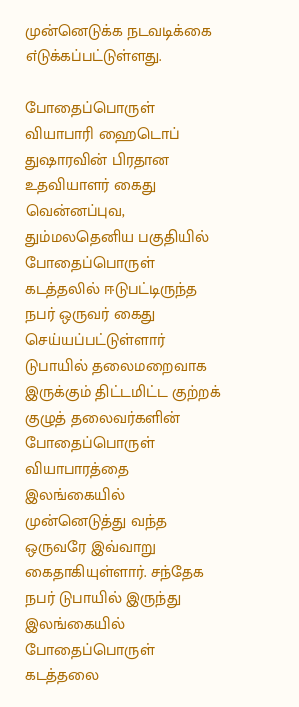முன்னெடுக்க நடவடிக்கை எ்டுக்கப்பட்டுள்ளது.

போதைப்பொருள் வியாபாரி ஹைடொப் துஷாரவின் பிரதான உதவியாளர் கைது வென்னப்புவ, தும்மலதெனிய பகுதியில் போதைப்பொருள் கடத்தலில் ஈடுபட்டிருந்த நபர் ஒருவர் கைது செய்யப்பட்டுள்ளார் டுபாயில் தலைமறைவாக இருக்கும் திட்டமிட்ட குற்றக் குழுத் தலைவர்களின் போதைப்பொருள் வியாபாரத்தை இலங்கையில் முன்னெடுத்து வந்த ஒருவரே இவ்வாறு கைதாகியுள்ளார். சந்தேக நபர் டுபாயில் இருந்து இலங்கையில் போதைப்பொருள் கடத்தலை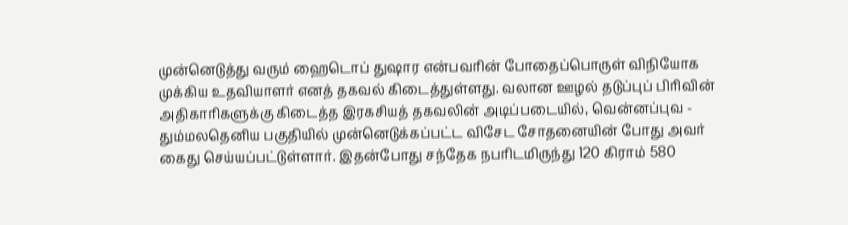முன்னெடுத்து வரும் ஹைடொப் துஷார என்பவரின் போதைப்பொருள் விநியோக முக்கிய உதவியாளர் எனத் தகவல் கிடைத்துள்ளது. வலான ஊழல் தடுப்புப் பிரிவின் அதிகாரிகளுக்கு கிடைத்த இரகசியத் தகவலின் அடிப்படையில், வென்னப்புவ - தும்மலதெனிய பகுதியில் முன்னெடுக்கப்பட்ட விசேட சோதனையின் போது அவர் கைது செய்யப்பட்டுள்ளார். இதன்போது சந்தேக நபரிடமிருந்து 120 கிராம் 580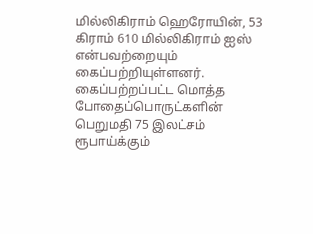மில்லிகிராம் ஹெரோயின், 53 கிராம் 610 மில்லிகிராம் ஐஸ் என்பவற்றையும் கைப்பற்றியுள்ளனர். கைப்பற்றப்பட்ட மொத்த போதைப்பொருட்களின் பெறுமதி 75 இலட்சம் ரூபாய்க்கும்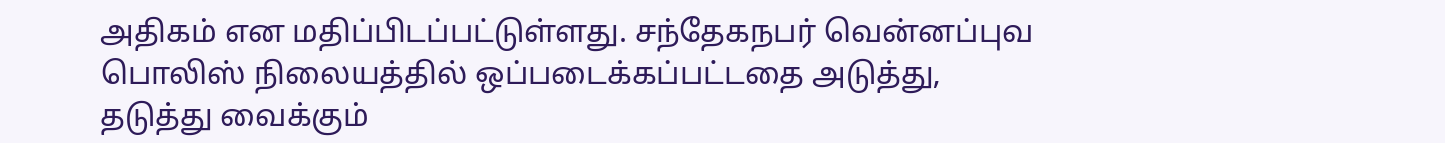அதிகம் என மதிப்பிடப்பட்டுள்ளது. சந்தேகநபர் வென்னப்புவ பொலிஸ் நிலையத்தில் ஒப்படைக்கப்பட்டதை அடுத்து, தடுத்து வைக்கும்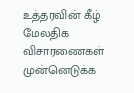உத்தரவின் கீழ் மேலதிக விசாரணைகள் முன்னெடுக்க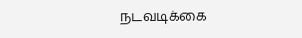நடவடிக்கை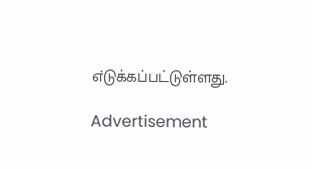எ்டுக்கப்பட்டுள்ளது.

Advertisement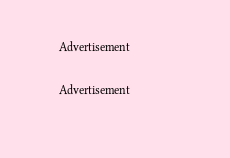Advertisement

Advertisement